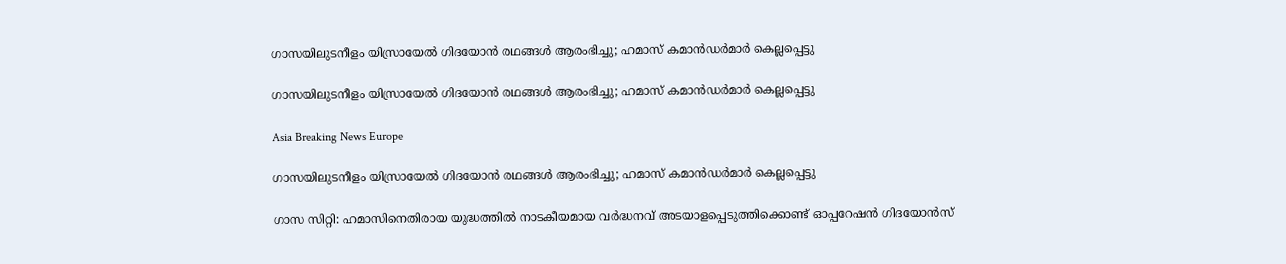ഗാസയിലുടനീളം യിസ്രായേല്‍ ഗിദയോന്‍ രഥങ്ങള്‍ ആരംഭിച്ചു; ഹമാസ് കമാന്‍ഡര്‍മാര്‍ കെല്ലപ്പെട്ടു

ഗാസയിലുടനീളം യിസ്രായേല്‍ ഗിദയോന്‍ രഥങ്ങള്‍ ആരംഭിച്ചു; ഹമാസ് കമാന്‍ഡര്‍മാര്‍ കെല്ലപ്പെട്ടു

Asia Breaking News Europe

ഗാസയിലുടനീളം യിസ്രായേല്‍ ഗിദയോന്‍ രഥങ്ങള്‍ ആരംഭിച്ചു; ഹമാസ് കമാന്‍ഡര്‍മാര്‍ കെല്ലപ്പെട്ടു

ഗാസ സിറ്റി: ഹമാസിനെതിരായ യുദ്ധത്തില്‍ നാടകീയമായ വര്‍ദ്ധനവ് അടയാളപ്പെടുത്തിക്കൊണ്ട് ഓപ്പറേഷന്‍ ഗിദയോന്‍സ്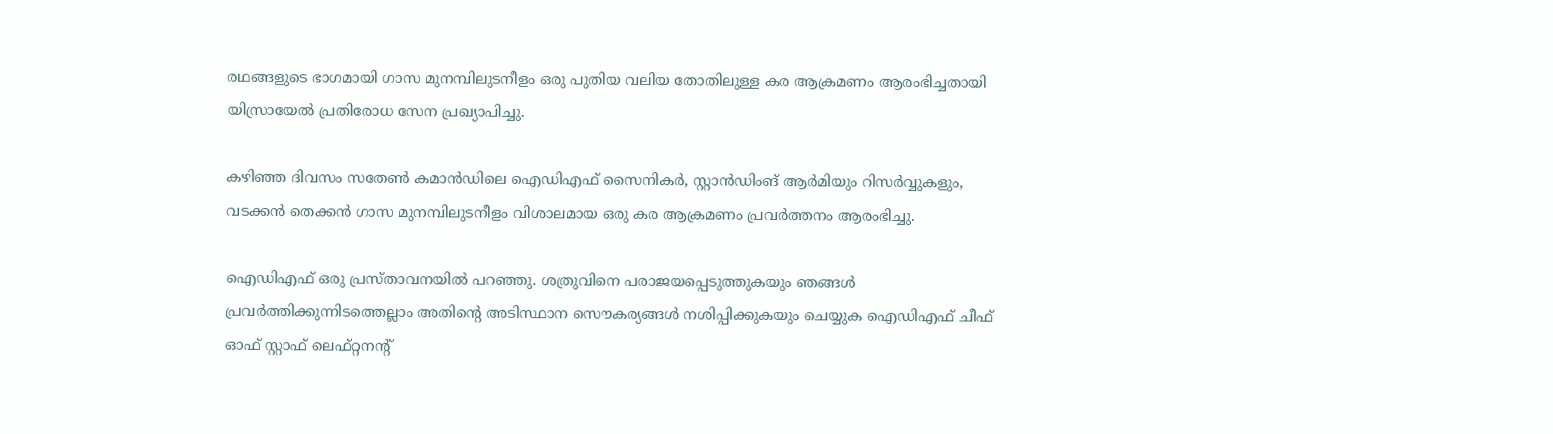രഥങ്ങളുടെ ഭാഗമായി ഗാസ മുനമ്പിലുടനീളം ഒരു പുതിയ വലിയ തോതിലുള്ള കര ആക്രമണം ആരംഭിച്ചതായി യിസ്രായേല്‍ പ്രതിരോധ സേന പ്രഖ്യാപിച്ചു.

കഴിഞ്ഞ ദിവസം സതേണ്‍ കമാന്‍ഡിലെ ഐഡിഎഫ് സൈനികര്‍, സ്റ്റാന്‍ഡിംങ് ആര്‍മിയും റിസര്‍വ്വുകളും, വടക്കന്‍ തെക്കന്‍ ഗാസ മുനമ്പിലുടനീളം വിശാലമായ ഒരു കര ആക്രമണം പ്രവര്‍ത്തനം ആരംഭിച്ചു.

ഐഡിഎഫ് ഒരു പ്രസ്താവനയില്‍ പറഞ്ഞു. ശത്രുവിനെ പരാജയപ്പെടുത്തുകയും ഞങ്ങള്‍ പ്രവര്‍ത്തിക്കുന്നിടത്തെല്ലാം അതിന്റെ അടിസ്ഥാന സൌകര്യങ്ങള്‍ നശിപ്പിക്കുകയും ചെയ്യുക ഐഡിഎഫ് ചീഫ് ഓഫ് സ്റ്റാഫ് ലെഫ്റ്റനന്റ്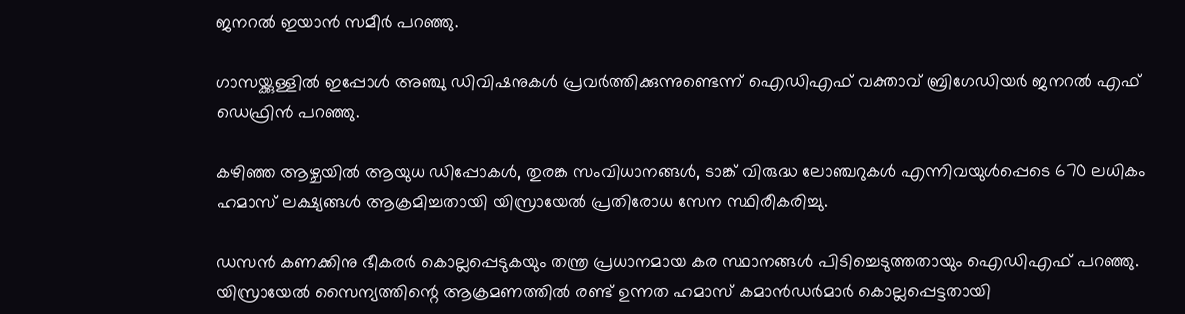ജനറല്‍ ഇയാന്‍ സമീര്‍ പറഞ്ഞു.

ഗാസയ്ക്കുള്ളില്‍ ഇപ്പോള്‍ അഞ്ചു ഡിവിഷനുകള്‍ പ്രവര്‍ത്തിക്കുന്നുണ്ടെന്ന് ഐഡിഎഫ് വക്താവ് ബ്രിഗേഡിയര്‍ ജനറല്‍ എഫ് ഡെഫ്രിന്‍ പറഞ്ഞു.

കഴിഞ്ഞ ആഴ്ചയില്‍ ആയുധ ഡിപ്പോകള്‍, തുരങ്ക സംവിധാനങ്ങള്‍, ടാങ്ക് വിരുദ്ധ ലോഞ്ചറുകള്‍ എന്നിവയുള്‍പ്പെടെ 670 ലധികം ഹമാസ് ലക്ഷ്യങ്ങള്‍ ആക്രമിച്ചതായി യിസ്രായേല്‍ പ്രതിരോധ സേന സ്ഥിരീകരിച്ചു.

ഡസന്‍ കണക്കിനു ഭീകരര്‍ കൊല്ലപ്പെടുകയും തന്ത്ര പ്രധാനമായ കര സ്ഥാനങ്ങള്‍ പിടിച്ചെടുത്തതായും ഐഡിഎഫ് പറഞ്ഞു. യിസ്രായേല്‍ സൈന്യത്തിന്റെ ആക്രമണത്തില്‍ രണ്ട് ഉന്നത ഹമാസ് കമാന്‍ഡര്‍മാര്‍ കൊല്ലപ്പെട്ടതായി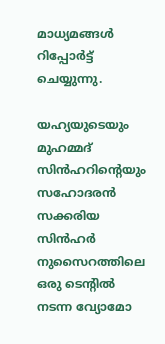മാധ്യമങ്ങള്‍ റിപ്പോര്‍ട്ട് ചെയ്യുന്നു.

യഹ്യയുടെയും മുഹമ്മദ് സിന്‍ഹറിന്റെയും സഹോദരന്‍ സക്കരിയ സിന്‍ഹര്‍ നുസൈറത്തിലെ ഒരു ടെന്റില്‍ നടന്ന വ്യോമോ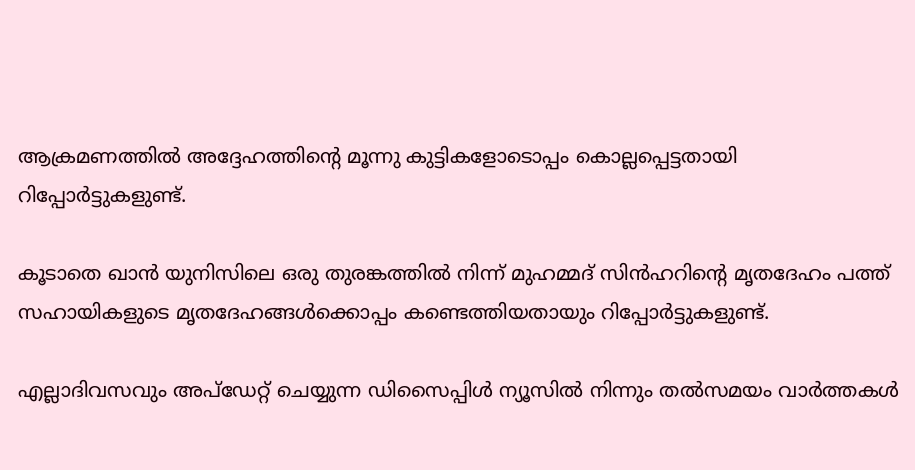ആക്രമണത്തില്‍ അദ്ദേഹത്തിന്റെ മൂന്നു കുട്ടികളോടൊപ്പം കൊല്ലപ്പെട്ടതായി റിപ്പോര്‍ട്ടുകളുണ്ട്.

കൂടാതെ ഖാന്‍ യുനിസിലെ ഒരു തുരങ്കത്തില്‍ നിന്ന് മുഹമ്മദ് സിന്‍ഹറിന്റെ മൃതദേഹം പത്ത് സഹായികളുടെ മൃതദേഹങ്ങള്‍ക്കൊപ്പം കണ്ടെത്തിയതായും റിപ്പോര്‍ട്ടുകളുണ്ട്.

എല്ലാദിവസവും അപ്ഡേറ്റ് ചെയ്യുന്ന ഡിസൈപ്പിൾ ന്യൂസിൽ നിന്നും തൽസമയം വാർത്തകൾ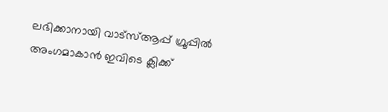ലഭിക്കാനായി വാട്സ്ആപ്പ് ഗ്രൂപ്പിൽ അംഗമാകാൻ ഇവിടെ ക്ലിക്ക്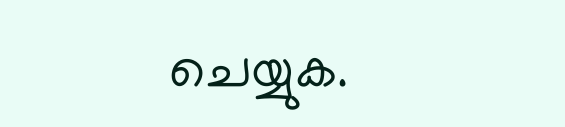ചെയ്യുക.